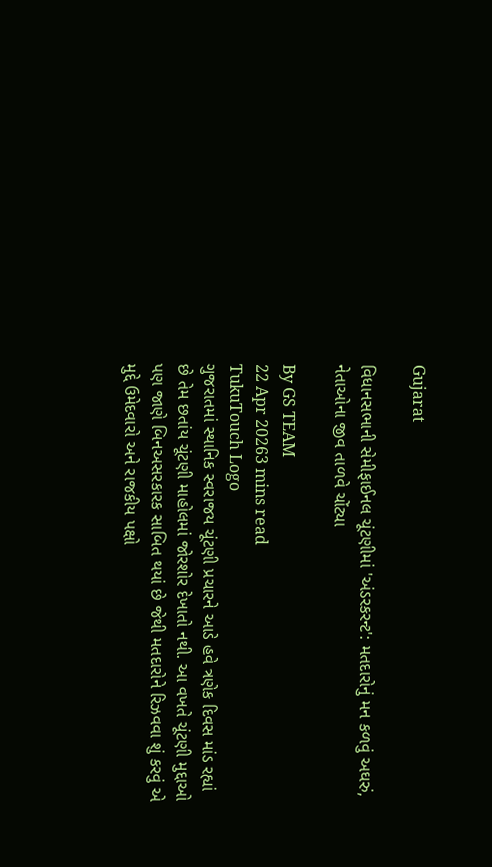Gujarat

વિધાનસભાની સેમીફાઈનલ ચૂંટણીમાં 'અંડરકરન્ટ': મતદારોનું મન કળવું અઘરું, નેતાઓના જીવ તાળવે ચોંટ્યા

By GS TEAM
22 Apr 20263 mins read
TukuTouch Logo
ગુજરાતમાં સ્થાનિક સ્વરાજય ચૂંટણી પ્રચારને આડે હવે ત્રણેક દિવસ માંડ રહ્યાં છે તેમ છતાંય ચૂંટણી માહોલમાં જોરશોર દેખાતો નથી. આ વખતે ચૂંટણી મુદ્દાઓ પણ જાણે બિનઅસરકારક સાબિત થયાં છે જેથી મતદારોને રિઝવવા શું કરવું એ મુદ્દે ઉમેદવારો અને રાજકીય પક્ષો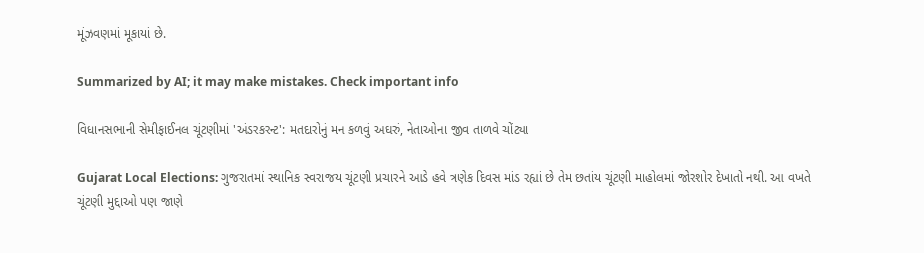મૂંઝવણમાં મૂકાયાં છે.

Summarized by AI; it may make mistakes. Check important info

વિધાનસભાની સેમીફાઈનલ ચૂંટણીમાં 'અંડરકરન્ટ': મતદારોનું મન કળવું અઘરું, નેતાઓના જીવ તાળવે ચોંટ્યા

Gujarat Local Elections: ગુજરાતમાં સ્થાનિક સ્વરાજય ચૂંટણી પ્રચારને આડે હવે ત્રણેક દિવસ માંડ રહ્યાં છે તેમ છતાંય ચૂંટણી માહોલમાં જોરશોર દેખાતો નથી. આ વખતે ચૂંટણી મુદ્દાઓ પણ જાણે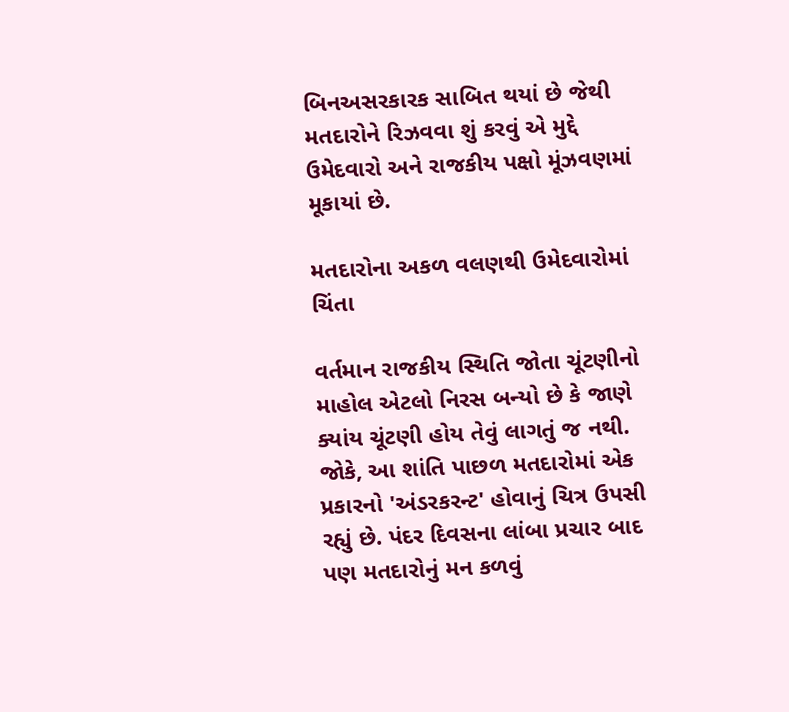બિનઅસરકારક સાબિત થયાં છે જેથી મતદારોને રિઝવવા શું કરવું એ મુદ્દે ઉમેદવારો અને રાજકીય પક્ષો મૂંઝવણમાં મૂકાયાં છે.

મતદારોના અકળ વલણથી ઉમેદવારોમાં ચિંતા

વર્તમાન રાજકીય સ્થિતિ જોતા ચૂંટણીનો માહોલ એટલો નિરસ બન્યો છે કે જાણે ક્યાંય ચૂંટણી હોય તેવું લાગતું જ નથી. જોકે, આ શાંતિ પાછળ મતદારોમાં એક પ્રકારનો 'અંડરકરન્ટ' હોવાનું ચિત્ર ઉપસી રહ્યું છે. પંદર દિવસના લાંબા પ્રચાર બાદ પણ મતદારોનું મન કળવું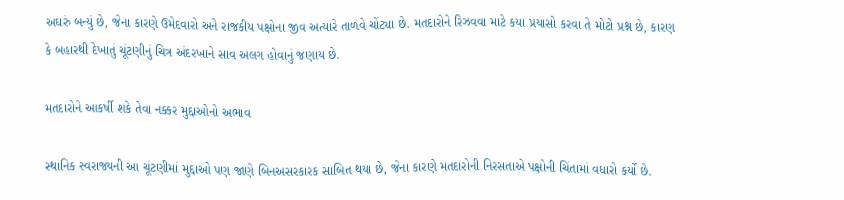અઘરું બન્યું છે, જેના કારણે ઉમેદવારો અને રાજકીય પક્ષોના જીવ અત્યારે તાળવે ચોંટ્યા છે. મતદારોને રિઝવવા માટે કયા પ્રયાસો કરવા તે મોટો પ્રશ્ન છે, કારણ કે બહારથી દેખાતું ચૂંટણીનું ચિત્ર અંદરખાને સાવ અલગ હોવાનું જણાય છે.

મતદારોને આકર્ષી શકે તેવા નક્કર મુદ્દાઓનો અભાવ

સ્થાનિક સ્વરાજ્યની આ ચૂંટણીમાં મુદ્દાઓ પણ જાણે બિનઅસરકારક સાબિત થયા છે, જેના કારણે મતદારોની નિરસતાએ પક્ષોની ચિંતામાં વધારો કર્યો છે.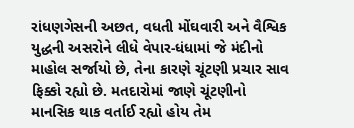રાંધણગેસની અછત, વધતી મોંઘવારી અને વૈશ્વિક યુદ્ધની અસરોને લીધે વેપાર-ધંધામાં જે મંદીનો માહોલ સર્જાયો છે, તેના કારણે ચૂંટણી પ્રચાર સાવ ફિક્કો રહ્યો છે. મતદારોમાં જાણે ચૂંટણીનો માનસિક થાક વર્તાઈ રહ્યો હોય તેમ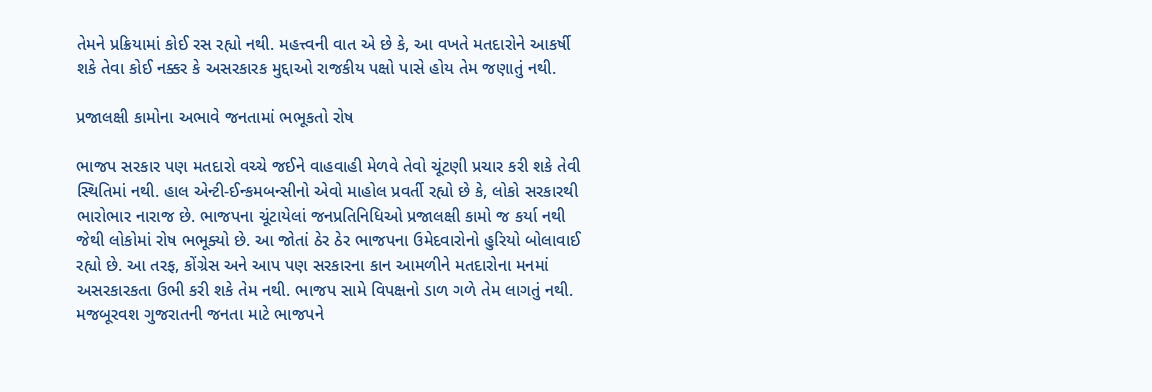તેમને પ્રક્રિયામાં કોઈ રસ રહ્યો નથી. મહત્ત્વની વાત એ છે કે, આ વખતે મતદારોને આકર્ષી શકે તેવા કોઈ નક્કર કે અસરકારક મુદ્દાઓ રાજકીય પક્ષો પાસે હોય તેમ જણાતું નથી.

પ્રજાલક્ષી કામોના અભાવે જનતામાં ભભૂકતો રોષ

ભાજપ સરકાર પણ મતદારો વચ્ચે જઈને વાહવાહી મેળવે તેવો ચૂંટણી પ્રચાર કરી શકે તેવી સ્થિતિમાં નથી. હાલ એન્ટી-ઈન્કમબન્સીનો એવો માહોલ પ્રવર્તી રહ્યો છે કે, લોકો સરકારથી ભારોભાર નારાજ છે. ભાજપના ચૂંટાયેલાં જનપ્રતિનિધિઓ પ્રજાલક્ષી કામો જ કર્યા નથી જેથી લોકોમાં રોષ ભભૂક્યો છે. આ જોતાં ઠેર ઠેર ભાજપના ઉમેદવારોનો હુરિયો બોલાવાઈ રહ્યો છે. આ તરફ, કોંગ્રેસ અને આપ પણ સરકારના કાન આમળીને મતદારોના મનમાં અસરકારકતા ઉભી કરી શકે તેમ નથી. ભાજપ સામે વિપક્ષનો ડાળ ગળે તેમ લાગતું નથી. મજબૂરવશ ગુજરાતની જનતા માટે ભાજપને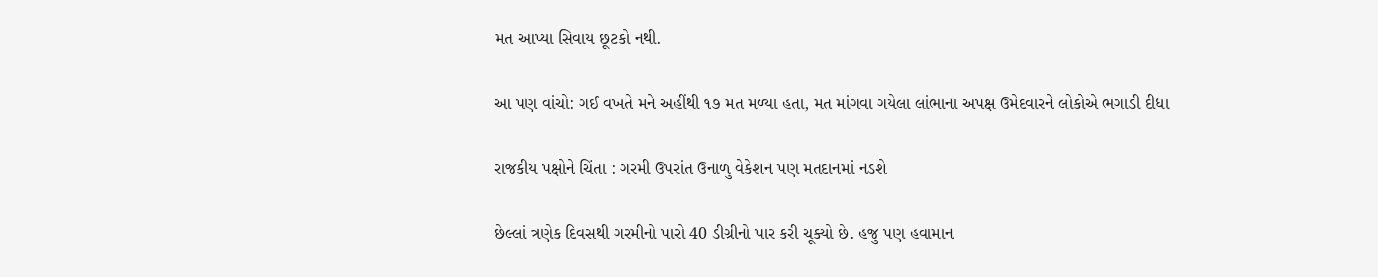મત આપ્યા સિવાય છૂટકો નથી.

આ પણ વાંચો: ગઈ વખતે મને અહીંથી ૧૭ મત મળ્યા હતા, મત માંગવા ગયેલા લાંભાના અપક્ષ ઉમેદવારને લોકોએ ભગાડી દીધા

રાજકીય પક્ષોને ચિંતા : ગરમી ઉપરાંત ઉનાળુ વેકેશન પણ મતદાનમાં નડશે

છેલ્લાં ત્રણેક દિવસથી ગરમીનો પારો 40 ડીગ્રીનો પાર કરી ચૂક્યો છે. હજુ પણ હવામાન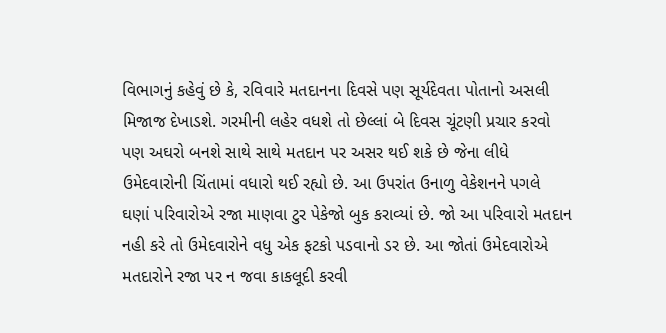વિભાગનું કહેવું છે કે, રવિવારે મતદાનના દિવસે પણ સૂર્યદેવતા પોતાનો અસલી મિજાજ દેખાડશે. ગરમીની લહેર વધશે તો છેલ્લાં બે દિવસ ચૂંટણી પ્રચાર કરવો પણ અઘરો બનશે સાથે સાથે મતદાન પર અસર થઈ શકે છે જેના લીધે ઉમેદવારોની ચિંતામાં વધારો થઈ રહ્યો છે. આ ઉપરાંત ઉનાળુ વેકેશનને પગલે ઘણાં પરિવારોએ રજા માણવા ટુર પેકેજો બુક કરાવ્યાં છે. જો આ પરિવારો મતદાન નહી કરે તો ઉમેદવારોને વધુ એક ફટકો પડવાનો ડર છે. આ જોતાં ઉમેદવારોએ મતદારોને રજા પર ન જવા કાકલૂદી કરવી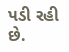પડી રહી છે.